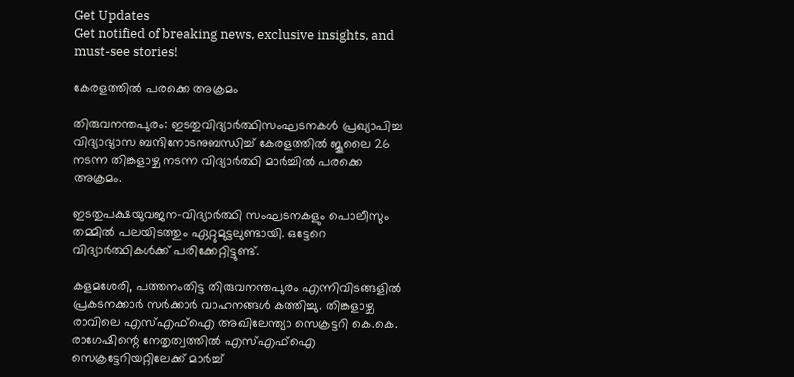Get Updates
Get notified of breaking news, exclusive insights, and must-see stories!

കേരളത്തില്‍ പരക്കെ അക്രമം

തിരുവനന്തപുരം: ഇടതുവിദ്യാര്‍ത്ഥിസംഘടനകള്‍ പ്രഖ്യാപിച്ച വിദ്യാഭ്യാസ ബന്ദിനോടനുബന്ധിച്ച് കേരളത്തില്‍ ജൂലൈ 26 നടന്ന തിങ്കളാഴ്ച നടന്ന വിദ്യാര്‍ത്ഥി മാര്‍ച്ചില്‍ പരക്കെ അക്രമം.

ഇടതുപക്ഷയുവജന-വിദ്യാര്‍ത്ഥി സംഘടനകളും പൊലീസും തമ്മില്‍ പലയിടത്തും ഏറ്റുമുട്ടലുണ്ടായി. ഒട്ടേറെ വിദ്യാര്‍ത്ഥികള്‍ക്ക് പരിക്കേറ്റിട്ടുണ്ട്.

കളമശേരി, പത്തനംതിട്ട തിരുവനന്തപുരം എന്നിവിടങ്ങളില്‍ പ്രകടനക്കാര്‍ സര്‍ക്കാര്‍ വാഹനങ്ങള്‍ കത്തിച്ചു. തിങ്കളാഴ്ച രാവിലെ എസ്എഫ്ഐ അഖിലേന്ത്യാ സെക്രട്ടറി കെ.കെ. രാഗേഷിന്റെ നേതൃത്വത്തില്‍ എസ്എഫ്ഐ സെക്രട്ടേറിയറ്റിലേക്ക് മാര്‍ച്ച്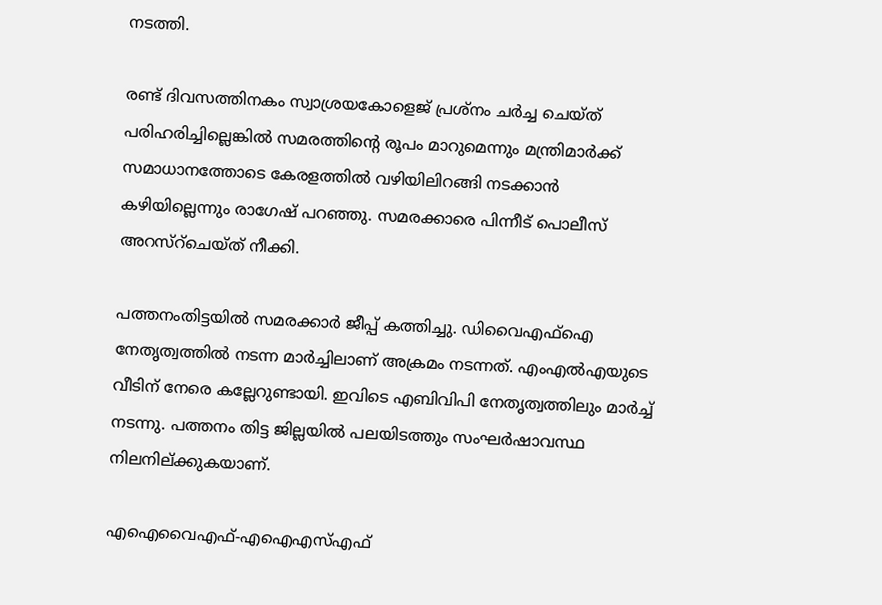നടത്തി.

രണ്ട് ദിവസത്തിനകം സ്വാശ്രയകോളെജ് പ്രശ്നം ചര്‍ച്ച ചെയ്ത് പരിഹരിച്ചില്ലെങ്കില്‍ സമരത്തിന്റെ രൂപം മാറുമെന്നും മന്ത്രിമാര്‍ക്ക് സമാധാനത്തോടെ കേരളത്തില്‍ വഴിയിലിറങ്ങി നടക്കാന്‍ കഴിയില്ലെന്നും രാഗേഷ് പറഞ്ഞു. സമരക്കാരെ പിന്നീട് പൊലീസ് അറസ്റ്ചെയ്ത് നീക്കി.

പത്തനംതിട്ടയില്‍ സമരക്കാര്‍ ജീപ്പ് കത്തിച്ചു. ഡിവൈഎഫ്ഐ നേതൃത്വത്തില്‍ നടന്ന മാര്‍ച്ചിലാണ് അക്രമം നടന്നത്. എംഎല്‍എയുടെ വീടിന് നേരെ കല്ലേറുണ്ടായി. ഇവിടെ എബിവിപി നേതൃത്വത്തിലും മാര്‍ച്ച് നടന്നു. പത്തനം തിട്ട ജില്ലയില്‍ പലയിടത്തും സംഘര്‍ഷാവസ്ഥ നിലനില്ക്കുകയാണ്.

എഐവൈഎഫ്-എഐഎസ്എഫ്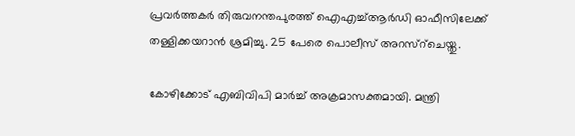പ്രവര്‍ത്തകര്‍ തിരുവനന്തപുരത്ത് ഐഎച്ച്ആര്‍ഡി ഓഫീസിലേക്ക് തള്ളിക്കയറാന്‍ ശ്രമിച്ചു. 25 പേരെ പൊലീസ് അറസ്റ്ചെയ്തു.

കോഴിക്കോട് എബിവിപി മാര്‍ച്ച് അക്രമാസക്തമായി. മന്ത്രി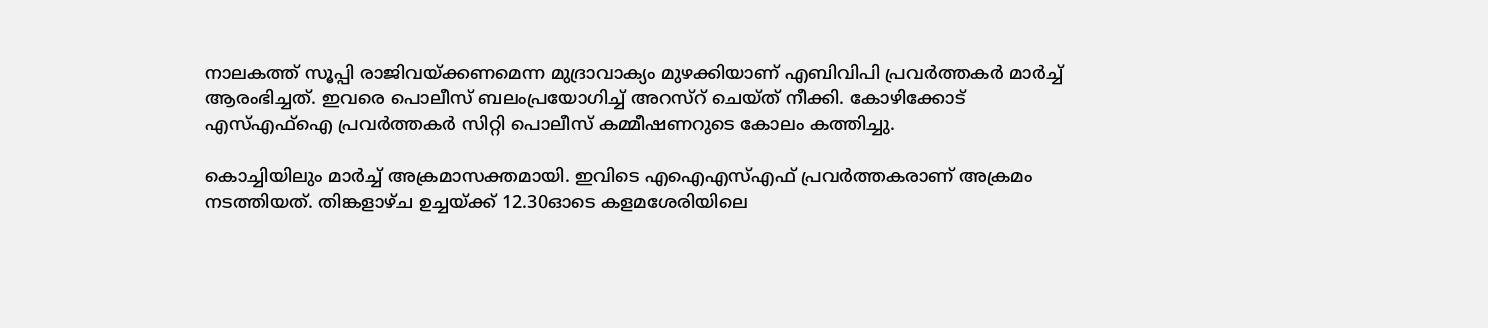നാലകത്ത് സൂപ്പി രാജിവയ്ക്കണമെന്ന മുദ്രാവാക്യം മുഴക്കിയാണ് എബിവിപി പ്രവര്‍ത്തകര്‍ മാര്‍ച്ച് ആരംഭിച്ചത്. ഇവരെ പൊലീസ് ബലംപ്രയോഗിച്ച് അറസ്റ് ചെയ്ത് നീക്കി. കോഴിക്കോട് എസ്എഫ്ഐ പ്രവര്‍ത്തകര്‍ സിറ്റി പൊലീസ് കമ്മീഷണറുടെ കോലം കത്തിച്ചു.

കൊച്ചിയിലും മാര്‍ച്ച് അക്രമാസക്തമായി. ഇവിടെ എഐഎസ്എഫ് പ്രവര്‍ത്തകരാണ് അക്രമം നടത്തിയത്. തിങ്കളാഴ്ച ഉച്ചയ്ക്ക് 12.30ഓടെ കളമശേരിയിലെ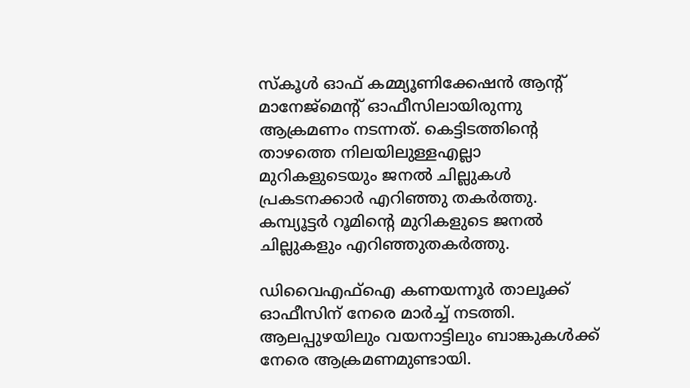സ്കൂള്‍ ഓഫ് കമ്മ്യൂണിക്കേഷന്‍ ആന്റ് മാനേജ്മെന്റ് ഓഫീസിലായിരുന്നു ആക്രമണം നടന്നത്. കെട്ടിടത്തിന്റെ താഴത്തെ നിലയിലുള്ളഎല്ലാ മുറികളുടെയും ജനല്‍ ചില്ലുകള്‍ പ്രകടനക്കാര്‍ എറിഞ്ഞു തകര്‍ത്തു. കമ്പ്യൂട്ടര്‍ റൂമിന്റെ മുറികളുടെ ജനല്‍ ചില്ലുകളും എറിഞ്ഞുതകര്‍ത്തു.

ഡിവൈഎഫ്ഐ കണയന്നൂര്‍ താലൂക്ക് ഓഫീസിന് നേരെ മാര്‍ച്ച് നടത്തി. ആലപ്പുഴയിലും വയനാട്ടിലും ബാങ്കുകള്‍ക്ക് നേരെ ആക്രമണമുണ്ടായി.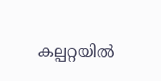കല്പറ്റയില്‍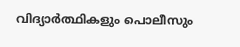വിദ്യാര്‍ത്ഥികളും പൊലീസും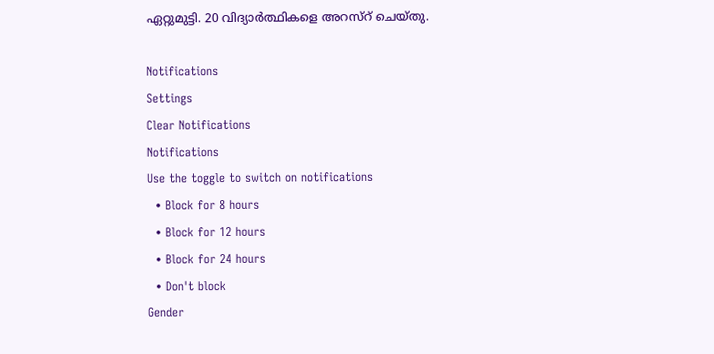ഏറ്റുമുട്ടി. 20 വിദ്യാര്‍ത്ഥികളെ അറസ്റ് ചെയ്തു.

Notifications
Settings
Clear Notifications
Notifications
Use the toggle to switch on notifications
  • Block for 8 hours
  • Block for 12 hours
  • Block for 24 hours
  • Don't block
Gender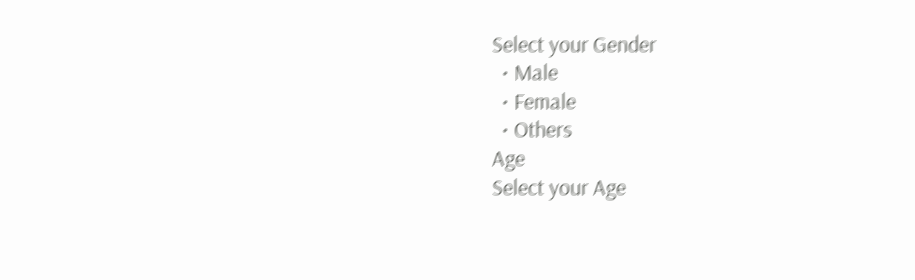Select your Gender
  • Male
  • Female
  • Others
Age
Select your Age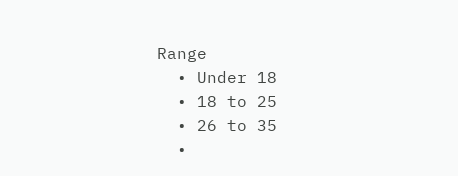Range
  • Under 18
  • 18 to 25
  • 26 to 35
  •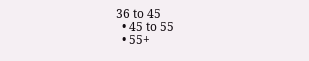36 to 45
  • 45 to 55
  • 55+